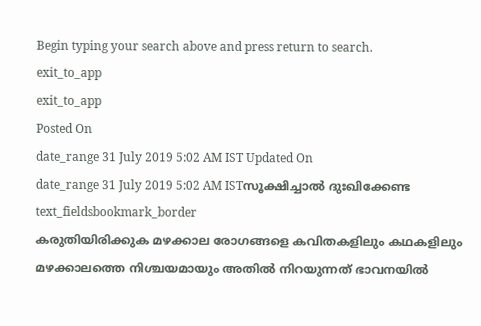Begin typing your search above and press return to search.
exit_to_app
exit_to_app
Posted On
date_range 31 July 2019 5:02 AM IST Updated On
date_range 31 July 2019 5:02 AM ISTസൂക്ഷിച്ചാൽ ദുഃഖിക്കേണ്ട
text_fieldsbookmark_border
കരുതിയിരിക്കുക മഴക്കാല രോഗങ്ങളെ കവിതകളിലും കഥകളിലും മഴക്കാലത്തെ നിശ്ചയമായും അതിൽ നിറയുന്നത് ഭാവനയിൽ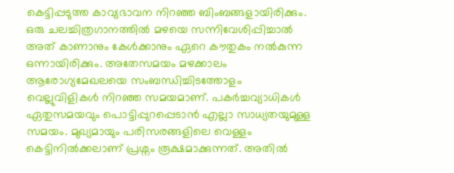കെട്ടിപ്പടുത്ത കാവ്യഭാവന നിറഞ്ഞ ബിംബങ്ങളായിരിക്കും. ഒരു ചലച്ചിത്രഗാനത്തിൽ മഴയെ സന്നിവേശിപ്പിച്ചാൽ അത് കാണാനും കേൾക്കാനും ഏറെ കൗതുകം നൽകുന്ന ഒന്നായിരിക്കും. അതേസമയം മഴക്കാലം ആരോഗ്യമേഖലയെ സംബന്ധിച്ചിടത്തോളം വെല്ലുവിളികൾ നിറഞ്ഞ സമയമാണ്. പകർച്ചവ്യാധികൾ ഏതുസമയവും പൊട്ടിപ്പുറപ്പെടാൻ എല്ലാ സാധ്യതയുമുള്ള സമയം. മുഖ്യമായും പരിസരങ്ങളിലെ വെള്ളം കെട്ടിനിൽക്കലാണ് പ്രശ്നം രൂക്ഷമാക്കുന്നത്. അതിൽ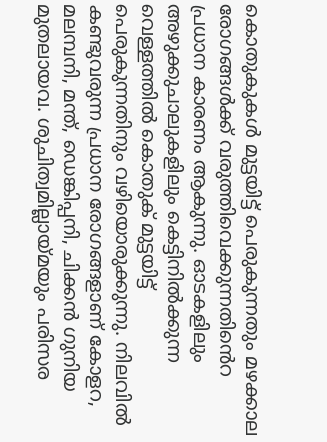കൊതുകുകൾ മുട്ടയിട്ട് പെരുകുന്നതും മഴക്കാല രോഗങ്ങൾക്ക് വരുത്തിവെക്കുന്നതിൻെറ പ്രധാന കാരണം ആകുന്നു. ഓടകളിലും അഴുക്കുചാലുകളിലും കെട്ടിനിൽക്കുന്ന വെള്ളത്തിൽ കൊതുക് മുട്ടയിട്ട് പെരുകുന്നതിനും വഴിയൊരുക്കുന്നു. നിലവിൽ കണ്ടുവരുന്ന പ്രധാന രോഗങ്ങളാണ് കോളറ, മലമ്പനി, മന്ത്, ഡെങ്കിപ്പനി, ചിക്കൻ ഗുനിയ മുതലായവ. ശുചിത്വമില്ലായ്മയും പരിസര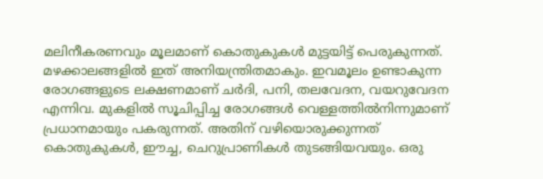മലിനീകരണവും മൂലമാണ് കൊതുകുകൾ മുട്ടയിട്ട് പെരുകുന്നത്. മഴക്കാലങ്ങളിൽ ഇത് അനിയന്ത്രിതമാകും. ഇവമൂലം ഉണ്ടാകുന്ന രോഗങ്ങളുടെ ലക്ഷണമാണ് ചർദി, പനി, തലവേദന, വയറുവേദന എന്നിവ. മുകളിൽ സൂചിപ്പിച്ച രോഗങ്ങൾ വെള്ളത്തിൽനിന്നുമാണ് പ്രധാനമായും പകരുന്നത്. അതിന് വഴിയൊരുക്കുന്നത് കൊതുകുകൾ, ഈച്ച, ചെറുപ്രാണികൾ തുടങ്ങിയവയും. ഒരു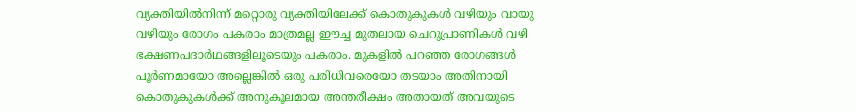വ്യക്തിയിൽനിന്ന് മറ്റൊരു വ്യക്തിയിലേക്ക് കൊതുകുകൾ വഴിയും വായു വഴിയും രോഗം പകരാം മാത്രമല്ല ഈച്ച മുതലായ ചെറുപ്രാണികൾ വഴി ഭക്ഷണപദാർഥങ്ങളിലൂടെയും പകരാം. മുകളിൽ പറഞ്ഞ രോഗങ്ങൾ പൂർണമായോ അല്ലെങ്കിൽ ഒരു പരിധിവരെയോ തടയാം അതിനായി കൊതുകുകൾക്ക് അനുകൂലമായ അന്തരീക്ഷം അതായത് അവയുടെ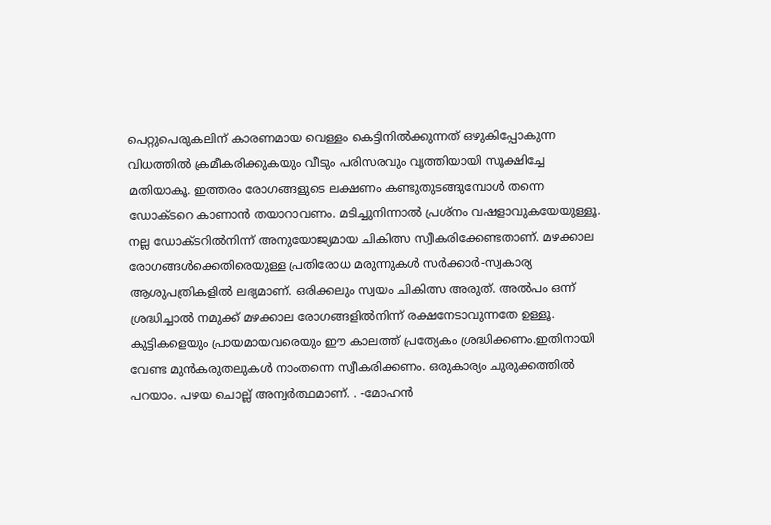പെറ്റുപെരുകലിന് കാരണമായ വെള്ളം കെട്ടിനിൽക്കുന്നത് ഒഴുകിപ്പോകുന്ന വിധത്തിൽ ക്രമീകരിക്കുകയും വീടും പരിസരവും വൃത്തിയായി സൂക്ഷിച്ചേ മതിയാകൂ. ഇത്തരം രോഗങ്ങളുടെ ലക്ഷണം കണ്ടുതുടങ്ങുമ്പോൾ തന്നെ ഡോക്ടറെ കാണാൻ തയാറാവണം. മടിച്ചുനിന്നാൽ പ്രശ്നം വഷളാവുകയേയുള്ളൂ. നല്ല ഡോക്ടറിൽനിന്ന് അനുയോജ്യമായ ചികിത്സ സ്വീകരിക്കേണ്ടതാണ്. മഴക്കാല രോഗങ്ങൾക്കെതിരെയുള്ള പ്രതിരോധ മരുന്നുകൾ സർക്കാർ-സ്വകാര്യ ആശുപത്രികളിൽ ലഭ്യമാണ്. ഒരിക്കലും സ്വയം ചികിത്സ അരുത്. അൽപം ഒന്ന് ശ്രദ്ധിച്ചാൽ നമുക്ക് മഴക്കാല രോഗങ്ങളിൽനിന്ന് രക്ഷനേടാവുന്നതേ ഉള്ളൂ. കുട്ടികളെയും പ്രായമായവരെയും ഈ കാലത്ത് പ്രത്യേകം ശ്രദ്ധിക്കണം.ഇതിനായി വേണ്ട മുൻകരുതലുകൾ നാംതന്നെ സ്വീകരിക്കണം. ഒരുകാര്യം ചുരുക്കത്തിൽ പറയാം. പഴയ ചൊല്ല് അന്വർത്ഥമാണ്. . -മോഹൻ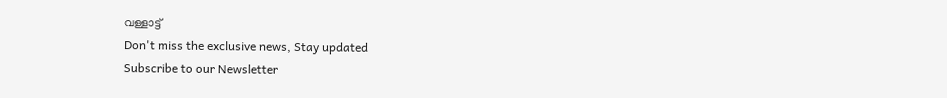വള്ളാട്ട്
Don't miss the exclusive news, Stay updated
Subscribe to our Newsletter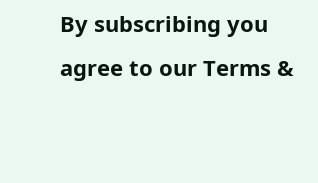By subscribing you agree to our Terms &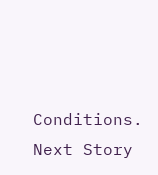Conditions.
Next Story